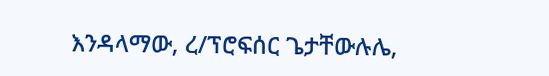እንዳላማው, ረ/ፕሮፍሰር ጌታቸውሉሌ,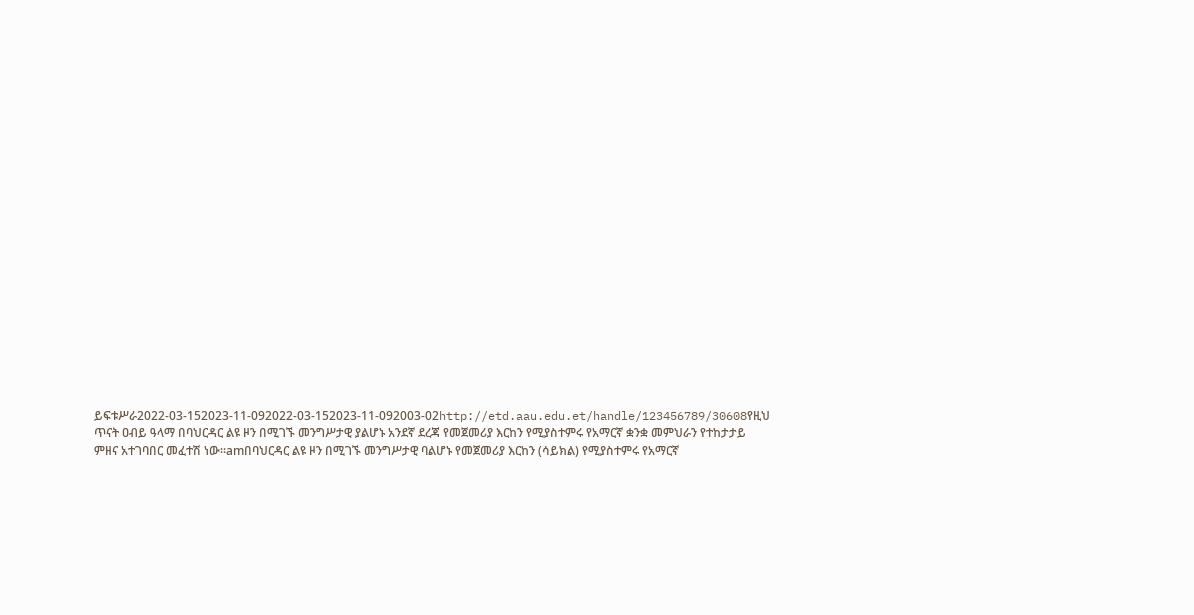ይፍቱሥራ2022-03-152023-11-092022-03-152023-11-092003-02http://etd.aau.edu.et/handle/123456789/30608የዚህ ጥናት ዐብይ ዓላማ በባህርዳር ልዩ ዞን በሚገኙ መንግሥታዊ ያልሆኑ አንደኛ ደረጃ የመጀመሪያ እርከን የሚያስተምሩ የአማርኛ ቋንቋ መምህራን የተከታታይ ምዘና አተገባበር መፈተሽ ነው፡፡amበባህርዳር ልዩ ዞን በሚገኙ መንግሥታዊ ባልሆኑ የመጀመሪያ እርከን (ሳይክል) የሚያስተምሩ የአማርኛ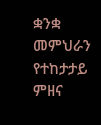ቋንቋ መምህራን የተከታታይ ምዘና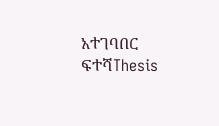አተገባበር ፍተሻThesis